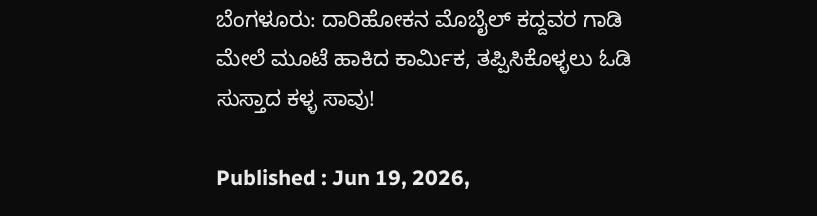ಬೆಂಗಳೂರು: ದಾರಿಹೋಕನ ಮೊಬೈಲ್ ಕದ್ದವರ ಗಾಡಿ ಮೇಲೆ ಮೂಟೆ ಹಾಕಿದ ಕಾರ್ಮಿಕ, ತಪ್ಪಿಸಿಕೊಳ್ಳಲು ಓಡಿ ಸುಸ್ತಾದ ಕಳ್ಳ ಸಾವು!

Published : Jun 19, 2026,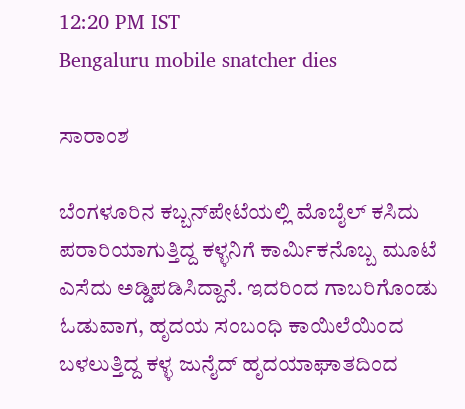12:20 PM IST
Bengaluru mobile snatcher dies

ಸಾರಾಂಶ

ಬೆಂಗಳೂರಿನ ಕಬ್ಬನ್‌ಪೇಟೆಯಲ್ಲಿ ಮೊಬೈಲ್ ಕಸಿದು ಪರಾರಿಯಾಗುತ್ತಿದ್ದ ಕಳ್ಳನಿಗೆ ಕಾರ್ಮಿಕನೊಬ್ಬ ಮೂಟೆ ಎಸೆದು ಅಡ್ಡಿಪಡಿಸಿದ್ದಾನೆ. ಇದರಿಂದ ಗಾಬರಿಗೊಂಡು ಓಡುವಾಗ, ಹೃದಯ ಸಂಬಂಧಿ ಕಾಯಿಲೆಯಿಂದ ಬಳಲುತ್ತಿದ್ದ ಕಳ್ಳ ಜುನೈದ್ ಹೃದಯಾಘಾತದಿಂದ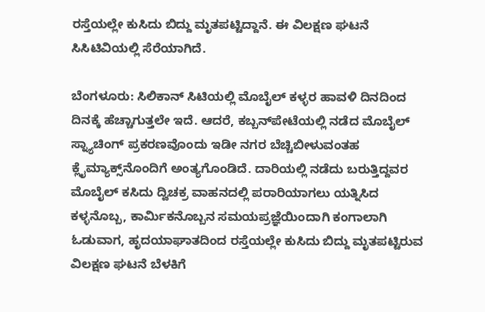ರಸ್ತೆಯಲ್ಲೇ ಕುಸಿದು ಬಿದ್ದು ಮೃತಪಟ್ಟಿದ್ದಾನೆ. ಈ ವಿಲಕ್ಷಣ ಘಟನೆ ಸಿಸಿಟಿವಿಯಲ್ಲಿ ಸೆರೆಯಾಗಿದೆ.

ಬೆಂಗಳೂರು: ಸಿಲಿಕಾನ್ ಸಿಟಿಯಲ್ಲಿ ಮೊಬೈಲ್ ಕಳ್ಳರ ಹಾವಳಿ ದಿನದಿಂದ ದಿನಕ್ಕೆ ಹೆಚ್ಚಾಗುತ್ತಲೇ ಇದೆ. ಆದರೆ, ಕಬ್ಬನ್‌ಪೇಟೆಯಲ್ಲಿ ನಡೆದ ಮೊಬೈಲ್ ಸ್ನ್ಯಾಚಿಂಗ್ ಪ್ರಕರಣವೊಂದು ಇಡೀ ನಗರ ಬೆಚ್ಚಿಬೀಳುವಂತಹ ಕ್ಲೈಮ್ಯಾಕ್ಸ್‌ನೊಂದಿಗೆ ಅಂತ್ಯಗೊಂಡಿದೆ. ದಾರಿಯಲ್ಲಿ ನಡೆದು ಬರುತ್ತಿದ್ದವರ ಮೊಬೈಲ್ ಕಸಿದು ದ್ವಿಚಕ್ರ ವಾಹನದಲ್ಲಿ ಪರಾರಿಯಾಗಲು ಯತ್ನಿಸಿದ ಕಳ್ಳನೊಬ್ಬ, ಕಾರ್ಮಿಕನೊಬ್ಬನ ಸಮಯಪ್ರಜ್ಞೆಯಿಂದಾಗಿ ಕಂಗಾಲಾಗಿ ಓಡುವಾಗ, ಹೃದಯಾಘಾತದಿಂದ ರಸ್ತೆಯಲ್ಲೇ ಕುಸಿದು ಬಿದ್ದು ಮೃತಪಟ್ಟಿರುವ ವಿಲಕ್ಷಣ ಘಟನೆ ಬೆಳಕಿಗೆ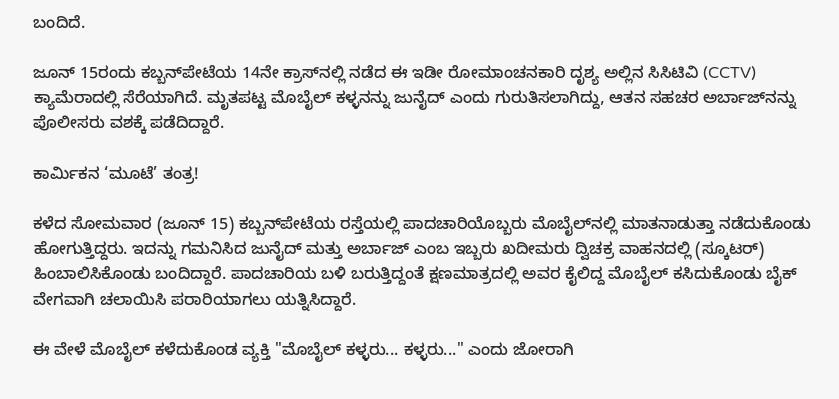ಬಂದಿದೆ.

ಜೂನ್ 15ರಂದು ಕಬ್ಬನ್‌ಪೇಟೆಯ 14ನೇ ಕ್ರಾಸ್‌ನಲ್ಲಿ ನಡೆದ ಈ ಇಡೀ ರೋಮಾಂಚನಕಾರಿ ದೃಶ್ಯ ಅಲ್ಲಿನ ಸಿಸಿಟಿವಿ (CCTV) ಕ್ಯಾಮೆರಾದಲ್ಲಿ ಸೆರೆಯಾಗಿದೆ. ಮೃತಪಟ್ಟ ಮೊಬೈಲ್ ಕಳ್ಳನನ್ನು ಜುನೈದ್ ಎಂದು ಗುರುತಿಸಲಾಗಿದ್ದು, ಆತನ ಸಹಚರ ಅರ್ಬಾಜ್‌ನನ್ನು ಪೊಲೀಸರು ವಶಕ್ಕೆ ಪಡೆದಿದ್ದಾರೆ.

ಕಾರ್ಮಿಕನ ‘ಮೂಟೆ’ ತಂತ್ರ!

ಕಳೆದ ಸೋಮವಾರ (ಜೂನ್ 15) ಕಬ್ಬನ್‌ಪೇಟೆಯ ರಸ್ತೆಯಲ್ಲಿ ಪಾದಚಾರಿಯೊಬ್ಬರು ಮೊಬೈಲ್‌ನಲ್ಲಿ ಮಾತನಾಡುತ್ತಾ ನಡೆದುಕೊಂಡು ಹೋಗುತ್ತಿದ್ದರು. ಇದನ್ನು ಗಮನಿಸಿದ ಜುನೈದ್ ಮತ್ತು ಅರ್ಬಾಜ್ ಎಂಬ ಇಬ್ಬರು ಖದೀಮರು ದ್ವಿಚಕ್ರ ವಾಹನದಲ್ಲಿ (ಸ್ಕೂಟರ್) ಹಿಂಬಾಲಿಸಿಕೊಂಡು ಬಂದಿದ್ದಾರೆ. ಪಾದಚಾರಿಯ ಬಳಿ ಬರುತ್ತಿದ್ದಂತೆ ಕ್ಷಣಮಾತ್ರದಲ್ಲಿ ಅವರ ಕೈಲಿದ್ದ ಮೊಬೈಲ್ ಕಸಿದುಕೊಂಡು ಬೈಕ್ ವೇಗವಾಗಿ ಚಲಾಯಿಸಿ ಪರಾರಿಯಾಗಲು ಯತ್ನಿಸಿದ್ದಾರೆ.

ಈ ವೇಳೆ ಮೊಬೈಲ್ ಕಳೆದುಕೊಂಡ ವ್ಯಕ್ತಿ "ಮೊಬೈಲ್ ಕಳ್ಳರು... ಕಳ್ಳರು..." ಎಂದು ಜೋರಾಗಿ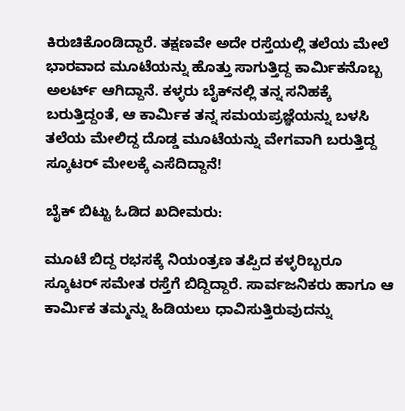ಕಿರುಚಿಕೊಂಡಿದ್ದಾರೆ. ತಕ್ಷಣವೇ ಅದೇ ರಸ್ತೆಯಲ್ಲಿ ತಲೆಯ ಮೇಲೆ ಭಾರವಾದ ಮೂಟೆಯನ್ನು ಹೊತ್ತು ಸಾಗುತ್ತಿದ್ದ ಕಾರ್ಮಿಕನೊಬ್ಬ ಅಲರ್ಟ್ ಆಗಿದ್ದಾನೆ. ಕಳ್ಳರು ಬೈಕ್‌ನಲ್ಲಿ ತನ್ನ ಸನಿಹಕ್ಕೆ ಬರುತ್ತಿದ್ದಂತೆ, ಆ ಕಾರ್ಮಿಕ ತನ್ನ ಸಮಯಪ್ರಜ್ಞೆಯನ್ನು ಬಳಸಿ ತಲೆಯ ಮೇಲಿದ್ದ ದೊಡ್ಡ ಮೂಟೆಯನ್ನು ವೇಗವಾಗಿ ಬರುತ್ತಿದ್ದ ಸ್ಕೂಟರ್ ಮೇಲಕ್ಕೆ ಎಸೆದಿದ್ದಾನೆ!

ಬೈಕ್ ಬಿಟ್ಟು ಓಡಿದ ಖದೀಮರು:

ಮೂಟೆ ಬಿದ್ದ ರಭಸಕ್ಕೆ ನಿಯಂತ್ರಣ ತಪ್ಪಿದ ಕಳ್ಳರಿಬ್ಬರೂ ಸ್ಕೂಟರ್ ಸಮೇತ ರಸ್ತೆಗೆ ಬಿದ್ದಿದ್ದಾರೆ. ಸಾರ್ವಜನಿಕರು ಹಾಗೂ ಆ ಕಾರ್ಮಿಕ ತಮ್ಮನ್ನು ಹಿಡಿಯಲು ಧಾವಿಸುತ್ತಿರುವುದನ್ನು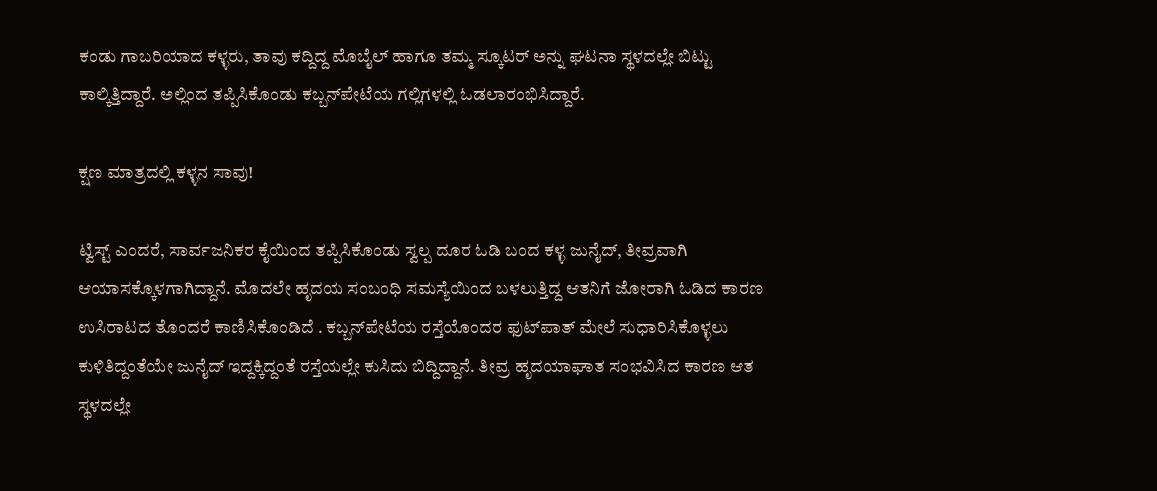ಕಂಡು ಗಾಬರಿಯಾದ ಕಳ್ಳರು, ತಾವು ಕದ್ದಿದ್ದ ಮೊಬೈಲ್ ಹಾಗೂ ತಮ್ಮ ಸ್ಕೂಟರ್ ಅನ್ನು ಘಟನಾ ಸ್ಥಳದಲ್ಲೇ ಬಿಟ್ಟು ಕಾಲ್ಕಿತ್ತಿದ್ದಾರೆ. ಅಲ್ಲಿಂದ ತಪ್ಪಿಸಿಕೊಂಡು ಕಬ್ಬನ್‌ಪೇಟೆಯ ಗಲ್ಲಿಗಳಲ್ಲಿ ಓಡಲಾರಂಭಿಸಿದ್ದಾರೆ.

ಕ್ಷಣ ಮಾತ್ರದಲ್ಲಿ ಕಳ್ಳನ ಸಾವು!

ಟ್ವಿಸ್ಟ್ ಎಂದರೆ, ಸಾರ್ವಜನಿಕರ ಕೈಯಿಂದ ತಪ್ಪಿಸಿಕೊಂಡು ಸ್ವಲ್ಪ ದೂರ ಓಡಿ ಬಂದ ಕಳ್ಳ ಜುನೈದ್, ತೀವ್ರವಾಗಿ ಆಯಾಸಕ್ಕೊಳಗಾಗಿದ್ದಾನೆ. ಮೊದಲೇ ಹೃದಯ ಸಂಬಂಧಿ ಸಮಸ್ಯೆಯಿಂದ ಬಳಲುತ್ತಿದ್ದ ಆತನಿಗೆ ಜೋರಾಗಿ ಓಡಿದ ಕಾರಣ ಉಸಿರಾಟದ ತೊಂದರೆ ಕಾಣಿಸಿಕೊಂಡಿದೆ . ಕಬ್ಬನ್‌ಪೇಟೆಯ ರಸ್ತೆಯೊಂದರ ಫುಟ್‌ಪಾತ್ ಮೇಲೆ ಸುಧಾರಿಸಿಕೊಳ್ಳಲು ಕುಳಿತಿದ್ದಂತೆಯೇ ಜುನೈದ್ ಇದ್ದಕ್ಕಿದ್ದಂತೆ ರಸ್ತೆಯಲ್ಲೇ ಕುಸಿದು ಬಿದ್ದಿದ್ದಾನೆ. ತೀವ್ರ ಹೃದಯಾಘಾತ ಸಂಭವಿಸಿದ ಕಾರಣ ಆತ ಸ್ಥಳದಲ್ಲೇ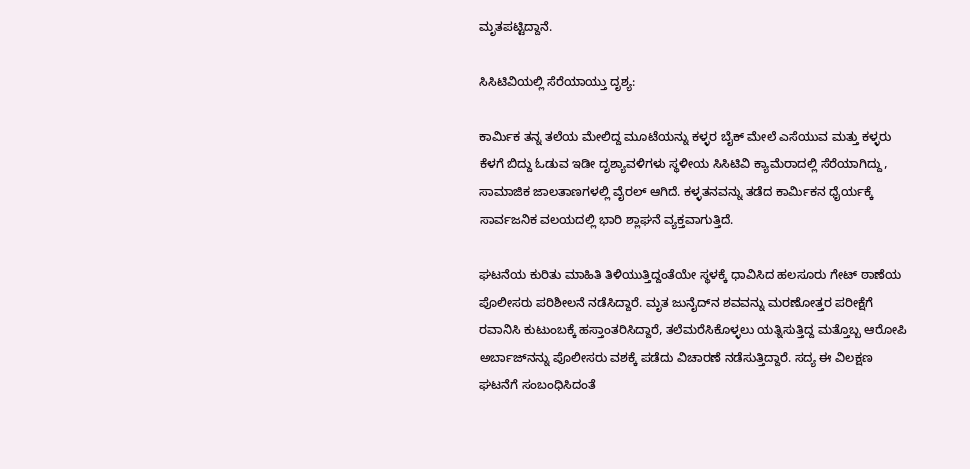ಮೃತಪಟ್ಟಿದ್ದಾನೆ.

ಸಿಸಿಟಿವಿಯಲ್ಲಿ ಸೆರೆಯಾಯ್ತು ದೃಶ್ಯ:

ಕಾರ್ಮಿಕ ತನ್ನ ತಲೆಯ ಮೇಲಿದ್ದ ಮೂಟೆಯನ್ನು ಕಳ್ಳರ ಬೈಕ್ ಮೇಲೆ ಎಸೆಯುವ ಮತ್ತು ಕಳ್ಳರು ಕೆಳಗೆ ಬಿದ್ದು ಓಡುವ ಇಡೀ ದೃಶ್ಯಾವಳಿಗಳು ಸ್ಥಳೀಯ ಸಿಸಿಟಿವಿ ಕ್ಯಾಮೆರಾದಲ್ಲಿ ಸೆರೆಯಾಗಿದ್ದು, ಸಾಮಾಜಿಕ ಜಾಲತಾಣಗಳಲ್ಲಿ ವೈರಲ್ ಆಗಿದೆ. ಕಳ್ಳತನವನ್ನು ತಡೆದ ಕಾರ್ಮಿಕನ ಧೈರ್ಯಕ್ಕೆ ಸಾರ್ವಜನಿಕ ವಲಯದಲ್ಲಿ ಭಾರಿ ಶ್ಲಾಘನೆ ವ್ಯಕ್ತವಾಗುತ್ತಿದೆ.

ಘಟನೆಯ ಕುರಿತು ಮಾಹಿತಿ ತಿಳಿಯುತ್ತಿದ್ದಂತೆಯೇ ಸ್ಥಳಕ್ಕೆ ಧಾವಿಸಿದ ಹಲಸೂರು ಗೇಟ್ ಠಾಣೆಯ ಪೊಲೀಸರು ಪರಿಶೀಲನೆ ನಡೆಸಿದ್ದಾರೆ. ಮೃತ ಜುನೈದ್‌ನ ಶವವನ್ನು ಮರಣೋತ್ತರ ಪರೀಕ್ಷೆಗೆ ರವಾನಿಸಿ ಕುಟುಂಬಕ್ಕೆ ಹಸ್ತಾಂತರಿಸಿದ್ದಾರೆ, ತಲೆಮರೆಸಿಕೊಳ್ಳಲು ಯತ್ನಿಸುತ್ತಿದ್ದ ಮತ್ತೊಬ್ಬ ಆರೋಪಿ ಅರ್ಬಾಜ್‌ನನ್ನು ಪೊಲೀಸರು ವಶಕ್ಕೆ ಪಡೆದು ವಿಚಾರಣೆ ನಡೆಸುತ್ತಿದ್ದಾರೆ. ಸದ್ಯ ಈ ವಿಲಕ್ಷಣ ಘಟನೆಗೆ ಸಂಬಂಧಿಸಿದಂತೆ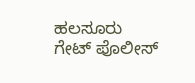ಹಲಸೂರು ಗೇಟ್ ಪೊಲೀಸ್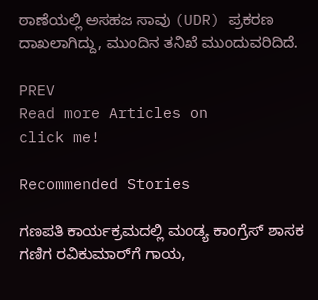ಠಾಣೆಯಲ್ಲಿ ಅಸಹಜ ಸಾವು (UDR) ಪ್ರಕರಣ ದಾಖಲಾಗಿದ್ದು, ಮುಂದಿನ ತನಿಖೆ ಮುಂದುವರಿದಿದೆ.

PREV
Read more Articles on
click me!

Recommended Stories

ಗಣಪತಿ ಕಾರ್ಯಕ್ರಮದಲ್ಲಿ ಮಂಡ್ಯ ಕಾಂಗ್ರೆಸ್ ಶಾಸಕ ಗಣಿಗ ರವಿಕುಮಾರ್‌ಗೆ ಗಾಯ,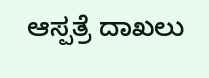ಆಸ್ಪತ್ರೆ ದಾಖಲು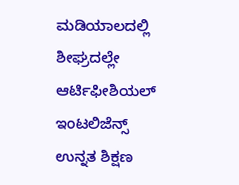ಮಡಿಯಾಲದಲ್ಲಿ ಶೀಘ್ರದಲ್ಲೇ ಆರ್ಟಿಫೀಶಿಯಲ್ ಇಂಟಲಿಜೆನ್ಸ್ ಉನ್ನತ ಶಿಕ್ಷಣ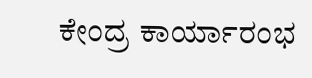ಕೇಂದ್ರ ಕಾರ್ಯಾರಂಭ